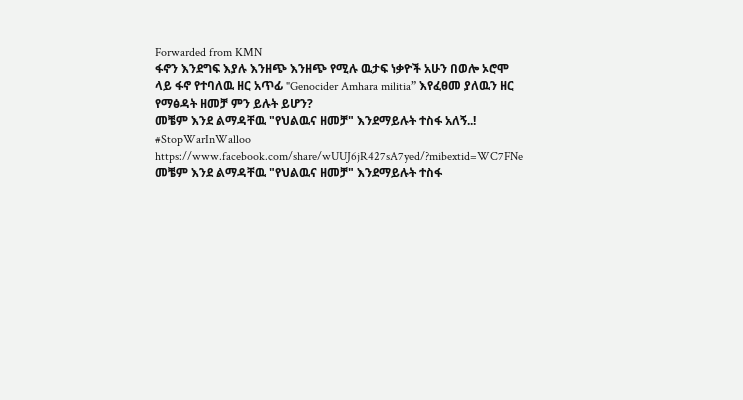Forwarded from KMN
ፋኖን እንደግፍ እያሉ እንዘጭ እንዘጭ የሚሉ ዉታፍ ነቃዮች አሁን በወሎ ኦሮሞ ላይ ፋኖ የተባለዉ ዘር አጥፊ "Genocider Amhara militia” እየፈፀመ ያለዉን ዘር የማፅዳት ዘመቻ ምን ይሉት ይሆን?
መቼም እንደ ልማዳቸዉ "የህልዉና ዘመቻ" እንደማይሉት ተስፋ አለኝ..!
#StopWarInWalloo
https://www.facebook.com/share/wUUJ6jR427sA7yed/?mibextid=WC7FNe
መቼም እንደ ልማዳቸዉ "የህልዉና ዘመቻ" እንደማይሉት ተስፋ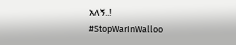አለኝ..!
#StopWarInWalloo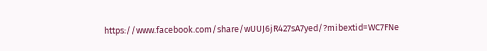https://www.facebook.com/share/wUUJ6jR427sA7yed/?mibextid=WC7FNe